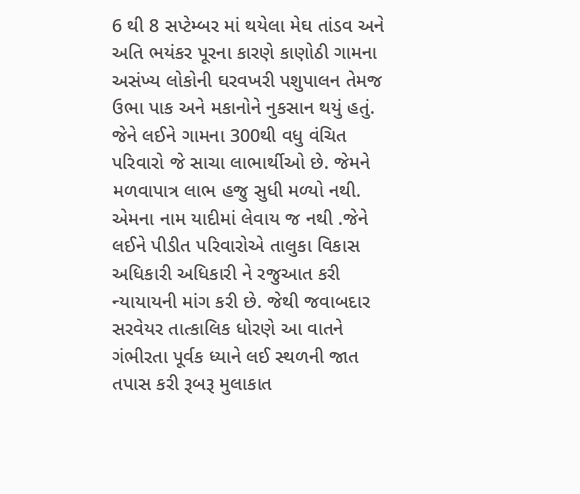6 થી 8 સપ્ટેમ્બર માં થયેલા મેઘ તાંડવ અને અતિ ભયંકર પૂરના કારણે કાણોઠી ગામના અસંખ્ય લોકોની ઘરવખરી પશુપાલન તેમજ ઉભા પાક અને મકાનોને નુકસાન થયું હતું. જેને લઈને ગામના 300થી વધુ વંચિત પરિવારો જે સાચા લાભાર્થીઓ છે. જેમને મળવાપાત્ર લાભ હજુ સુધી મળ્યો નથી. એમના નામ યાદીમાં લેવાય જ નથી .જેને લઈને પીડીત પરિવારોએ તાલુકા વિકાસ અધિકારી અધિકારી ને રજુઆત કરી ન્યાયાયની માંગ કરી છે. જેથી જવાબદાર સરવેયર તાત્કાલિક ધોરણે આ વાતને ગંભીરતા પૂર્વક ધ્યાને લઈ સ્થળની જાત તપાસ કરી રૂબરૂ મુલાકાત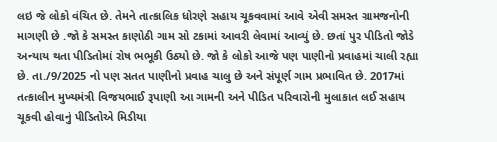લઇ જે લોકો વંચિત છે. તેમને તાત્કાલિક ધોરણે સહાય ચૂકવવામાં આવે એવી સમસ્ત ગ્રામજનોની માગણી છે .જો કે સમસ્ત કાણોઠી ગામ સો ટકામાં આવરી લેવામાં આવ્યું છે. છતાં પુર પીડિતો જોડે અન્યાય થતા પીડિતોમાં રોષ ભભૂકી ઉઠ્યો છે. જો કે લોકો આજે પણ પાણીનો પ્રવાહમાં ચાલી રહ્યા છે. તા./9/2025 નો પણ સતત પાણીનો પ્રવાહ ચાલુ છે અને સંપૂર્ણ ગામ પ્રભાવિત છે. 2017માં તત્કાલીન મુખ્યમંત્રી વિજયભાઈ રૂપાણી આ ગામની અને પીડિત પરિવારોની મુલાકાત લઈ સહાય ચૂકવી હોવાનું પીડિતોએ મિડીયા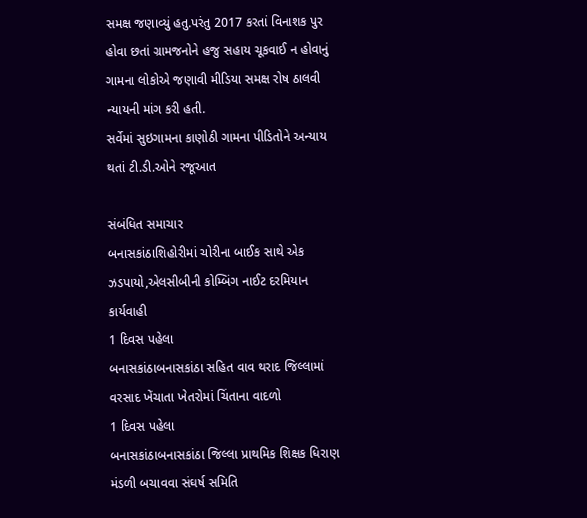સમક્ષ જણાવ્યું હતુ.પરંતુ 2017 કરતાં વિનાશક પુર હોવા છતાં ગ્રામજનોને હજુ સહાય ચૂકવાઈ ન હોવાનું ગામના લોકોએ જણાવી મીડિયા સમક્ષ રોષ ઠાલવી ન્યાયની માંગ કરી હતી.
સર્વેમાં સુઇગામના કાણોઠી ગામના પીડિતોને અન્યાય થતાં ટી.ડી.ઓને રજૂઆત

સંબંધિત સમાચાર
બનાસકાંઠાશિહોરીમાં ચોરીના બાઈક સાથે એક ઝડપાયો,એલસીબીની કોમ્બિંગ નાઈટ દરમિયાન કાર્યવાહી
1 દિવસ પહેલા
બનાસકાંઠાબનાસકાંઠા સહિત વાવ થરાદ જિલ્લામાં વરસાદ ખેંચાતા ખેતરોમાં ચિંતાના વાદળો
1 દિવસ પહેલા
બનાસકાંઠાબનાસકાંઠા જિલ્લા પ્રાથમિક શિક્ષક ધિરાણ મંડળી બચાવવા સંઘર્ષ સમિતિ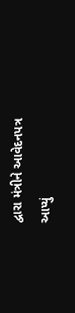દ્વારા મંત્રીને આવેદનપત્ર આપ્યું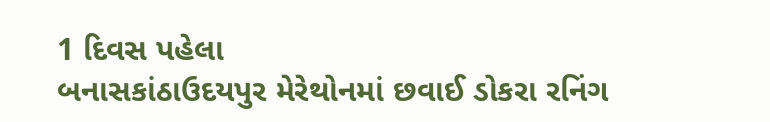1 દિવસ પહેલા
બનાસકાંઠાઉદયપુર મેરેથોનમાં છવાઈ ડોકરા રનિંગ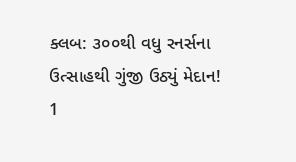ક્લબ: ૩૦૦થી વધુ રનર્સના ઉત્સાહથી ગુંજી ઉઠ્યું મેદાન!
1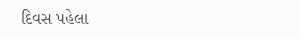દિવસ પહેલા